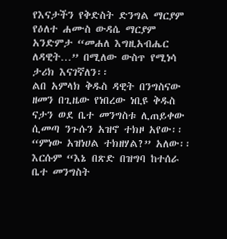የእናታችን የቅድስት ድንግል ማርያም የዕለተ ሐሙስ ውዳሴ ማርያም አንድምታ “መሐለ እግዚአብሔር ለዳዊት…” በሚለው ውስጥ የሚነሳ ታሪክ እናገኛለን፡፡
ልበ አምላክ ቅዱስ ዳዊት በንግስናው ዘመን በጊዜው የነበረው ነቢዩ ቅዱስ ናታን ወደ ቤተ መንግስቱ ሊጠይቀው ሲመጣ ንጉሱን አዝኖ ተክዞ አየው፡፡ “ምነው አዝነሀል ተክዘሃል?” አለው፡፡ እርሱም “እኔ በጽድ በዝግባ ከተሰራ ቤተ መንግስት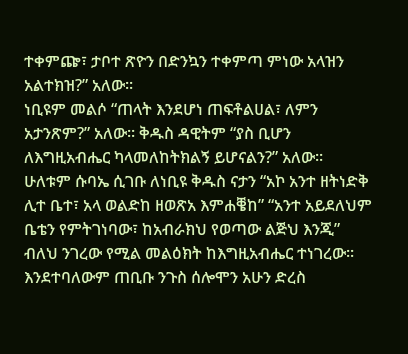ተቀምጬ፣ ታቦተ ጽዮን በድንኳን ተቀምጣ ምነው አላዝን አልተክዝ?” አለው፡፡
ነቢዩም መልሶ “ጠላት እንደሆነ ጠፍቶልሀል፣ ለምን አታንጽም?” አለው፡፡ ቅዱስ ዳዊትም “ያስ ቢሆን ለእግዚአብሔር ካላመለከትክልኝ ይሆናልን?” አለው፡፡ ሁለቱም ሱባኤ ሲገቡ ለነቢዩ ቅዱስ ናታን “አኮ አንተ ዘትነድቅ ሊተ ቤተ፣ አላ ወልድከ ዘወጽአ እምሐቔከ” “አንተ አይደለህም ቤቴን የምትገነባው፣ ከአብራክህ የወጣው ልጅህ እንጂ” ብለህ ንገረው የሚል መልዕክት ከእግዚአብሔር ተነገረው፡፡
እንደተባለውም ጠቢቡ ንጉስ ሰሎሞን አሁን ድረስ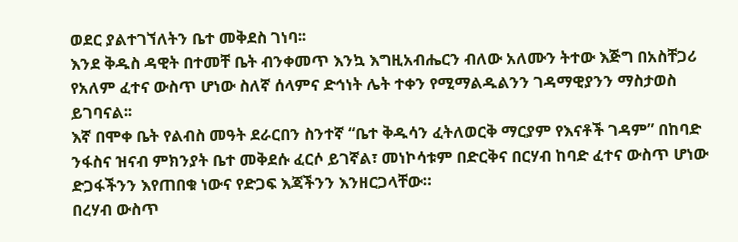ወደር ያልተገኘለትን ቤተ መቅደስ ገነባ፡፡
እንደ ቅዱስ ዳዊት በተመቸ ቤት ብንቀመጥ እንኳ እግዚአብሔርን ብለው አለሙን ትተው እጅግ በአስቸጋሪ የአለም ፈተና ውስጥ ሆነው ስለኛ ሰላምና ድኅነት ሌት ተቀን የሚማልዱልንን ገዳማዊያንን ማስታወስ ይገባናል፡፡
እኛ በሞቀ ቤት የልብስ መዓት ደራርበን ስንተኛ “ቤተ ቅዱሳን ፈትለወርቅ ማርያም የእናቶች ገዳም” በከባድ ንፋስና ዝናብ ምክንያት ቤተ መቅደሱ ፈርሶ ይገኛል፣ መነኮሳቱም በድርቅና በርሃብ ከባድ ፈተና ውስጥ ሆነው ድጋፋችንን እየጠበቁ ነውና የድጋፍ እጃችንን እንዘርጋላቸው።
በረሃብ ውስጥ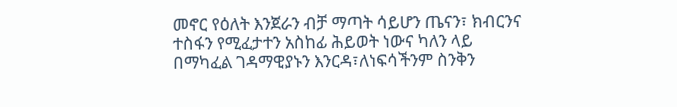መኖር የዕለት እንጀራን ብቻ ማጣት ሳይሆን ጤናን፣ ክብርንና ተስፋን የሚፈታተን አስከፊ ሕይወት ነውና ካለን ላይ በማካፈል ገዳማዊያኑን እንርዳ፣ለነፍሳችንም ስንቅን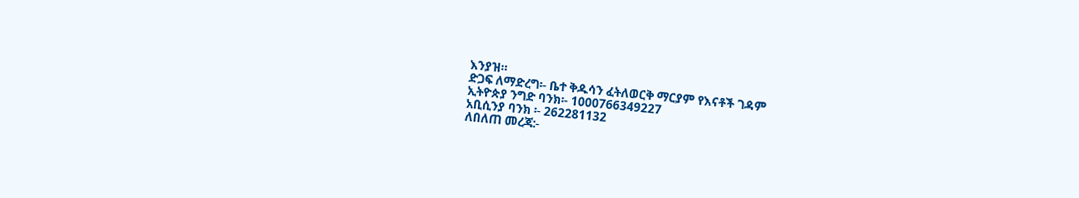እንያዝ።
ድጋፍ ለማድረግ፡- ቤተ ቅዱሳን ፈትለወርቅ ማርያም የእናቶች ገዳም
ኢትዮጵያ ንግድ ባንክ፡- 1000766349227
አቢሲንያ ባንክ ፡- 262281132
ለበለጠ መረጃ:-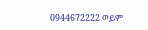0944672222 ወይም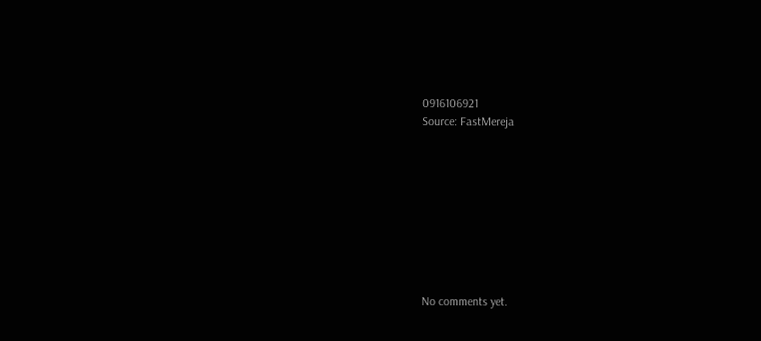0916106921
Source: FastMereja









No comments yet.